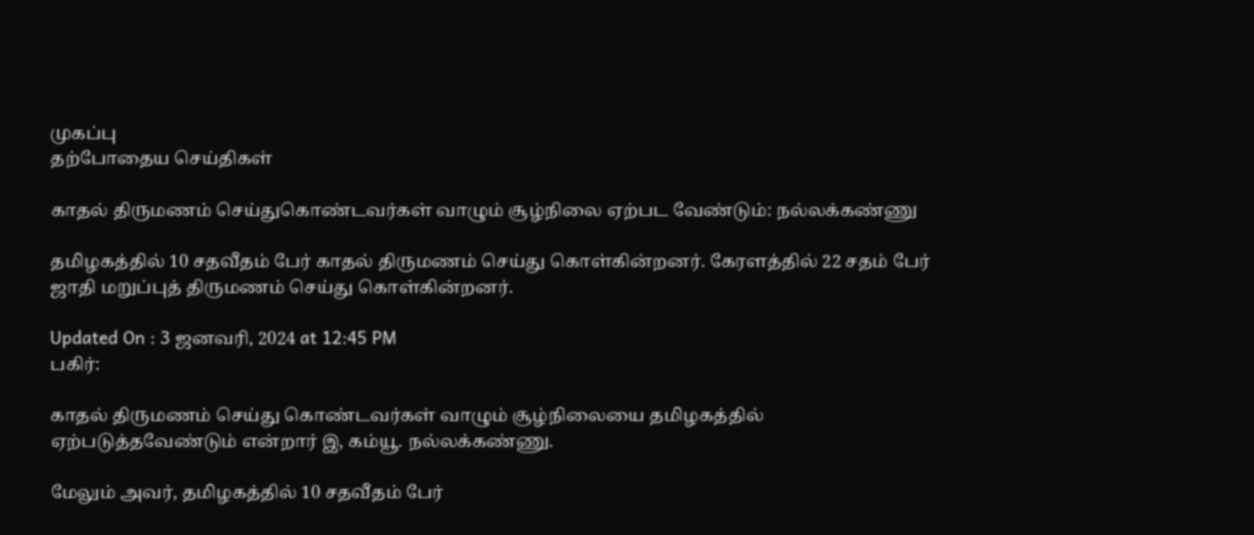முகப்பு
தற்போதைய செய்திகள்

காதல் திருமணம் செய்துகொண்டவர்கள் வாழும் சூழ்நிலை ஏற்பட வேண்டும்: நல்லக்கண்ணு

தமிழகத்தில் 10 சதவீதம் பேர் காதல் திருமணம் செய்து கொள்கின்றனர். கேரளத்தில் 22 சதம் பேர் ஜாதி மறுப்புத் திருமணம் செய்து கொள்கின்றனர்.

Updated On : 3 ஜனவரி, 2024 at 12:45 PM
பகிர்:

காதல் திருமணம் செய்து கொண்டவர்கள் வாழும் சூழ்நிலையை தமிழகத்தில் ஏற்படுத்தவேண்டும் என்றார் இ, கம்யூ. நல்லக்கண்ணு.

மேலும் அவர், தமிழகத்தில் 10 சதவீதம் பேர்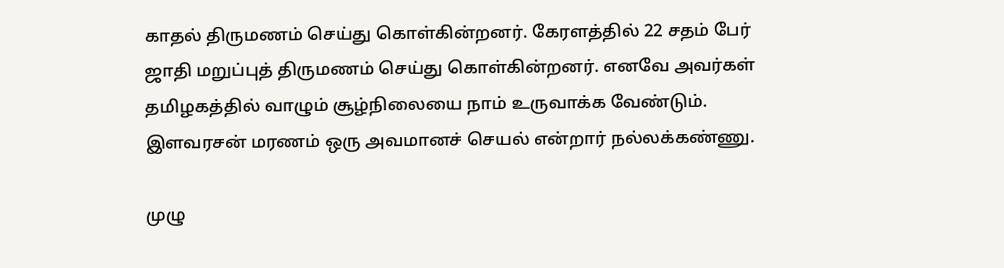காதல் திருமணம் செய்து கொள்கின்றனர். கேரளத்தில் 22 சதம் பேர் ஜாதி மறுப்புத் திருமணம் செய்து கொள்கின்றனர். எனவே அவர்கள் தமிழகத்தில் வாழும் சூழ்நிலையை நாம் உருவாக்க வேண்டும்.  இளவரசன் மரணம் ஒரு அவமானச் செயல் என்றார் நல்லக்கண்ணு.

முழு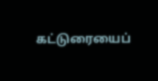கட்டுரையைப்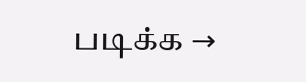படிக்க →